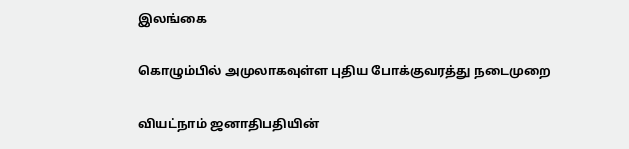இலங்கை

கொழும்பில் அமுலாகவுள்ள புதிய போக்குவரத்து நடைமுறை

வியட்நாம் ஜனாதிபதியின்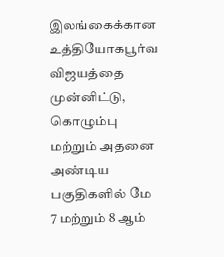இலங்கைக்கான உத்தியோகபூர்வ விஜயத்தை முன்னிட்டு, கொழும்பு மற்றும் அதனை அண்டிய பகுதிகளில் மே 7 மற்றும் 8 ஆம்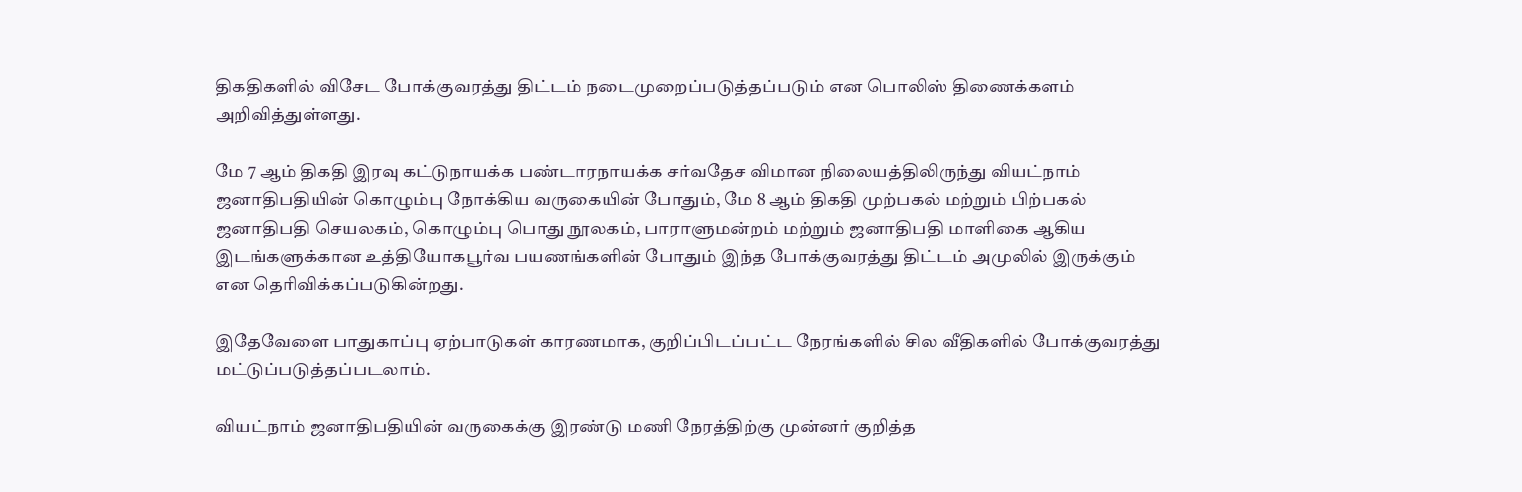திகதிகளில் விசேட போக்குவரத்து திட்டம் நடைமுறைப்படுத்தப்படும் என பொலிஸ் திணைக்களம் அறிவித்துள்ளது.

மே 7 ஆம் திகதி இரவு கட்டுநாயக்க பண்டாரநாயக்க சர்வதேச விமான நிலையத்திலிருந்து வியட்நாம் ஜனாதிபதியின் கொழும்பு நோக்கிய வருகையின் போதும், மே 8 ஆம் திகதி முற்பகல் மற்றும் பிற்பகல் ஜனாதிபதி செயலகம், கொழும்பு பொது நூலகம், பாராளுமன்றம் மற்றும் ஜனாதிபதி மாளிகை ஆகிய இடங்களுக்கான உத்தியோகபூர்வ பயணங்களின் போதும் இந்த போக்குவரத்து திட்டம் அமுலில் இருக்கும் என தெரிவிக்கப்படுகின்றது.

இதேவேளை பாதுகாப்பு ஏற்பாடுகள் காரணமாக, குறிப்பிடப்பட்ட நேரங்களில் சில வீதிகளில் போக்குவரத்து மட்டுப்படுத்தப்படலாம்.

வியட்நாம் ஜனாதிபதியின் வருகைக்கு இரண்டு மணி நேரத்திற்கு முன்னர் குறித்த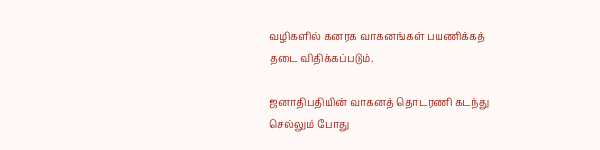வழிகளில் கனரக வாகனங்கள் பயணிக்கத் தடை விதிக்கப்படும்.

ஜனாதிபதியின் வாகனத் தொடரணி கடந்து செல்லும் போது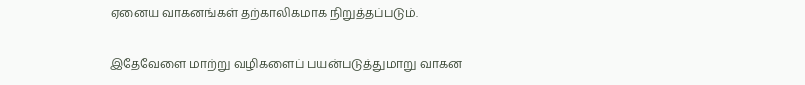ஏனைய வாகனங்கள் தற்காலிகமாக நிறுத்தப்படும்.

இதேவேளை மாற்று வழிகளைப் பயன்படுத்துமாறு வாகன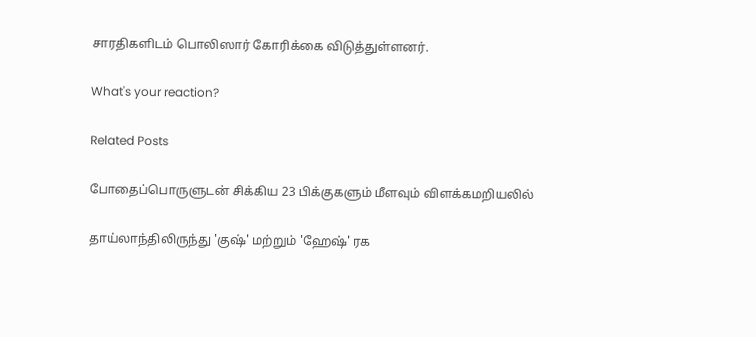சாரதிகளிடம் பொலிஸார் கோரிக்கை விடுத்துள்ளனர்.

What's your reaction?

Related Posts

போதைப்பொருளுடன் சிக்கிய 23 பிக்குகளும் மீளவும் விளக்கமறியலில்

தாய்லாந்திலிருந்து 'குஷ்' மற்றும் 'ஹேஷ்' ரக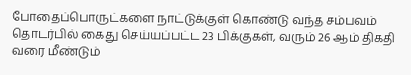போதைப்பொருட்களை நாட்டுக்குள் கொண்டு வந்த சம்பவம் தொடர்பில் கைது செய்யப்பட்ட 23 பிக்குகள், வரும் 26 ஆம் திகதி வரை மீண்டும்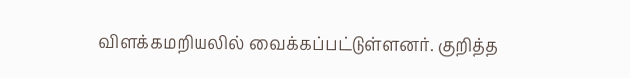விளக்கமறியலில் வைக்கப்பட்டுள்ளனர். குறித்த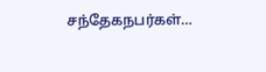சந்தேகநபர்கள்…